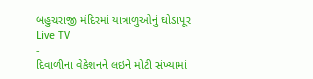બહુચરાજી મંદિરમાં યાત્રાળુઓનું ઘોડાપૂર
Live TV
-
દિવાળીના વેકેશનને લઇને મોટી સંખ્યામાં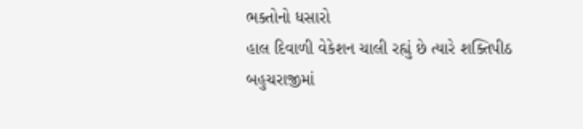ભક્તોનો ધસારો
હાલ દિવાળી વેકેશન ચાલી રહ્યું છે ત્યારે શક્તિપીઠ બહુચરાજીમાં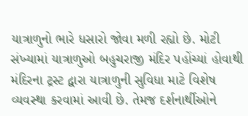યાત્રાળુનો ભારે ધસારો જોવા મળી રહ્યો છે. મોટી સંખ્યામાં યાત્રાળુઓ બહુચરાજી મંદિર પહોંચ્યાં હોવાથી મંદિરના ટ્રસ્ટ દ્વારા યાત્રાળુની સુવિધા માટે વિશેષ વ્યવસ્થા કરવામાં આવી છે. તેમજ દર્શનાર્થીઓને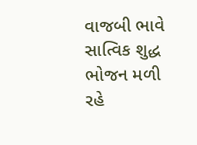વાજબી ભાવે સાત્વિક શુદ્ધ ભોજન મળી રહે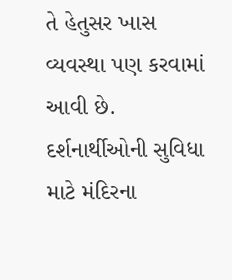તે હેતુસર ખાસ વ્યવસ્થા પણ કરવામાં આવી છે. દર્શનાર્થીઓની સુવિધા માટે મંદિરના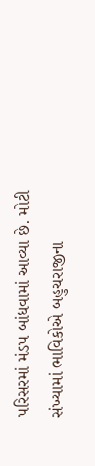પરિસરમાં મંડપ બાંધવામાં આવ્યા છે. મોટી સંખ્યામાં ભાવિકોએ બહુચરાજીના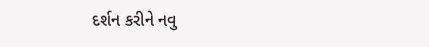દર્શન કરીને નવુ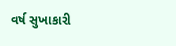વર્ષ સુખાકારી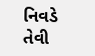નિવડે તેવી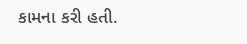કામના કરી હતી.